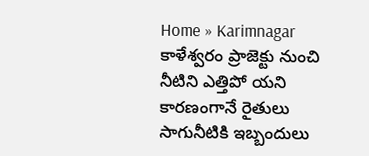Home » Karimnagar
కాళేశ్వరం ప్రాజెక్టు నుంచి నీటిని ఎత్తిపో యని కారణంగానే రైతులు సాగునీటికి ఇబ్బందులు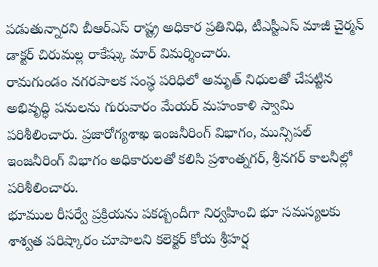పడుతున్నారని బీఆర్ఎస్ రాష్ట్ర అధికార ప్రతినిధి, టీఎస్టీఎస్ మాజీ చైర్మన్ డాక్టర్ చిరుమల్ల రాకేష్కు మార్ విమర్శించారు.
రామగుండం నగరపాలక సంస్థ పరిధిలో అమృత్ నిధులతో చేపట్టిన అభివృద్ధి పనులను గురువారం మేయర్ మహంకాళి స్వామి పరిశీలించారు. ప్రజారోగ్యశాఖ ఇంజనీరింగ్ విభాగం, మున్సిపల్ ఇంజనీరింగ్ విభాగం అధికారులతో కలిసి ప్రశాంత్నగర్, శ్రీనగర్ కాలనీల్లో పరిశీలించారు.
భూముల రీసర్వే ప్రక్రియను పకడ్బందీగా నిర్వహించి భూ సమస్యలకు శాశ్వత పరిష్కారం చూపాలని కలెక్టర్ కోయ శ్రీహర్ష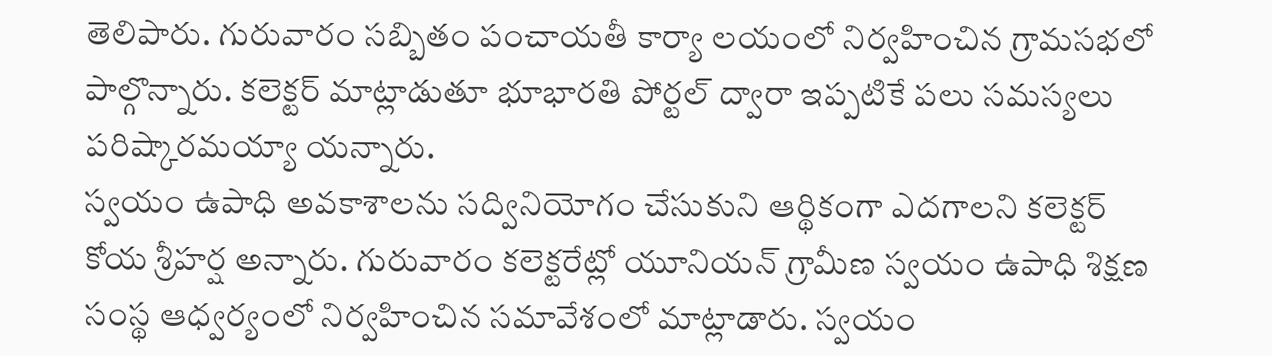తెలిపారు. గురువారం సబ్బితం పంచాయతీ కార్యా లయంలో నిర్వహించిన గ్రామసభలో పాల్గొన్నారు. కలెక్టర్ మాట్లాడుతూ భూభారతి పోర్టల్ ద్వారా ఇప్పటికే పలు సమస్యలు పరిష్కారమయ్యా యన్నారు.
స్వయం ఉపాధి అవకాశాలను సద్వినియోగం చేసుకుని ఆర్థికంగా ఎదగాలని కలెక్టర్ కోయ శ్రీహర్ష అన్నారు. గురువారం కలెక్టరేట్లో యూనియన్ గ్రామీణ స్వయం ఉపాధి శిక్షణ సంస్థ ఆధ్వర్యంలో నిర్వహించిన సమావేశంలో మాట్లాడారు. స్వయం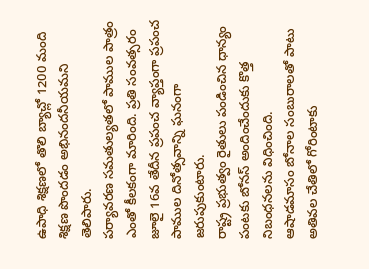ఉపాధి శిక్షణలో తొలి బ్యాచ్లో 1200 మంది శిక్షణ పొందడం అభినందనీయమని తెలిపారు.
పర్యావరణ సమతుల్యతలో పాముల పాత్రం ఎంతో కీలకంగా మారింది. ప్రతి సంవత్సరం జూలై 16వ తేదీన ప్రపంచ వ్యాప్తంగా ప్రపంచ పాముల దినోత్సవాన్ని ఘనంగా జరుపుకుంటారు.
రాష్ట్ర ప్రభుత్వం రైతులు పండించిన ధాన్యం పంటకు బోనస్ అందించేందుకు కొత్త నిబంధనలను విధించింది.
ఆషాడమాసం బోనాల సంబురాలతో పాటు అతివల చేతిలో గోరింటాకు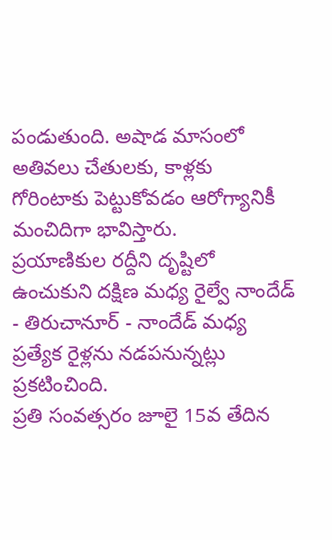పండుతుంది. అషాడ మాసంలో అతివలు చేతులకు, కాళ్లకు గోరింటాకు పెట్టుకోవడం ఆరోగ్యానికీ మంచిదిగా భావిస్తారు.
ప్రయాణికుల రద్దీని దృష్టిలో ఉంచుకుని దక్షిణ మధ్య రైల్వే నాందేడ్ - తిరుచానూర్ - నాందేడ్ మధ్య ప్రత్యేక రైళ్లను నడపనున్నట్లు ప్రకటించింది.
ప్రతి సంవత్సరం జూలై 15వ తేదిన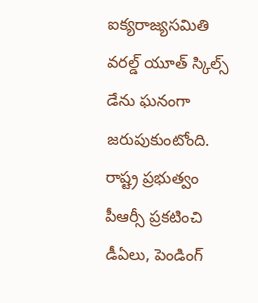ఐక్యరాజ్యసమితి వరల్డ్ యూత్ స్కిల్స్ డేను ఘనంగా జరుపుకుంటోంది.
రాష్ట్ర ప్రభుత్వం పీఆర్సీ ప్రకటించి డీఏలు, పెండింగ్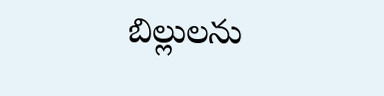బిల్లులను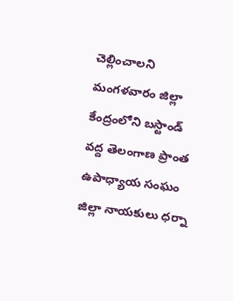చెల్లించాలని మంగళవారం జిల్లా కేంద్రంలోని బస్టాండ్ వద్ద తెలంగాణ ప్రాంత ఉపాధ్యాయ సంఘం జిల్లా నాయకులు ధర్నా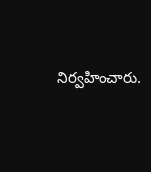నిర్వహించారు.